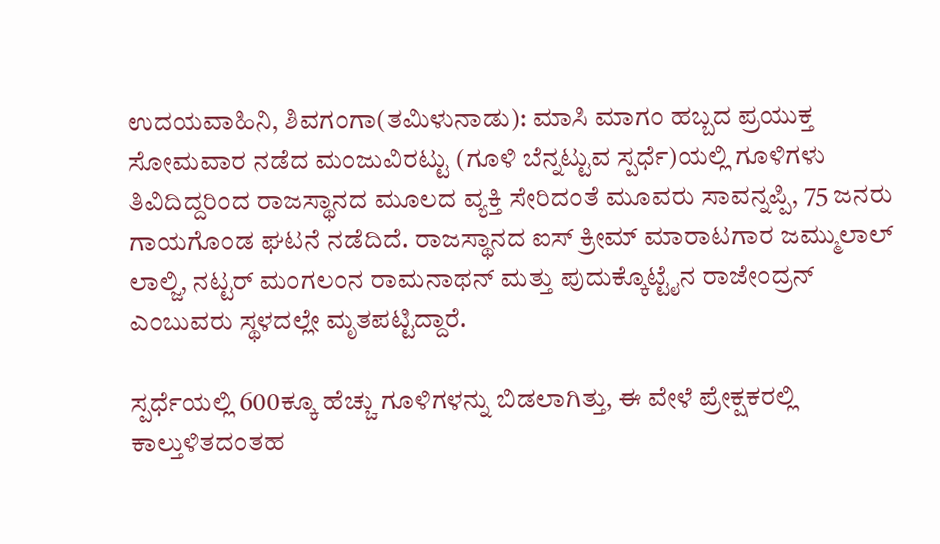ಉದಯವಾಹಿನಿ, ಶಿವಗಂಗಾ(ತಮಿಳುನಾಡು): ಮಾಸಿ ಮಾಗಂ ಹಬ್ಬದ ಪ್ರಯುಕ್ತ ಸೋಮವಾರ ನಡೆದ ಮಂಜುವಿರಟ್ಟು (ಗೂಳಿ ಬೆನ್ನಟ್ಟುವ ಸ್ಪರ್ಧೆ)ಯಲ್ಲಿ ಗೂಳಿಗಳು ತಿವಿದಿದ್ದರಿಂದ ರಾಜಸ್ಥಾನದ ಮೂಲದ ವ್ಯಕ್ತಿ ಸೇರಿದಂತೆ ಮೂವರು ಸಾವನ್ನಪ್ಪಿ, 75 ಜನರು ಗಾಯಗೊಂಡ ಘಟನೆ ನಡೆದಿದೆ. ರಾಜಸ್ಥಾನದ ಐಸ್ ಕ್ರೀಮ್ ಮಾರಾಟಗಾರ ಜಮ್ಮುಲಾಲ್ ಲಾಲ್ಜಿ, ನಟ್ಟರ್ ಮಂಗಲಂನ ರಾಮನಾಥನ್ ಮತ್ತು ಪುದುಕ್ಕೊಟ್ಟೈನ ರಾಜೇಂದ್ರನ್ ಎಂಬುವರು ಸ್ಥಳದಲ್ಲೇ ಮೃತಪಟ್ಟಿದ್ದಾರೆ.

ಸ್ಪರ್ಧೆಯಲ್ಲಿ 600ಕ್ಕೂ ಹೆಚ್ಚು ಗೂಳಿಗಳನ್ನು ಬಿಡಲಾಗಿತ್ತು, ಈ ವೇಳೆ ಪ್ರೇಕ್ಷಕರಲ್ಲಿ ಕಾಲ್ತುಳಿತದಂತಹ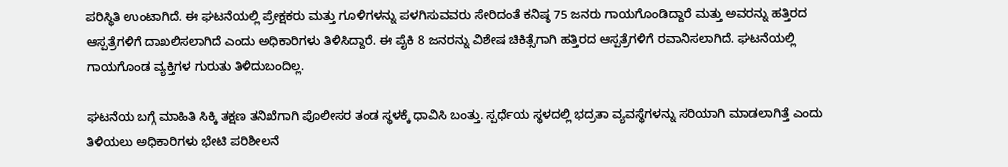ಪರಿಸ್ಥಿತಿ ಉಂಟಾಗಿದೆ. ಈ ಘಟನೆಯಲ್ಲಿ ಪ್ರೇಕ್ಷಕರು ಮತ್ತು ಗೂಳಿಗಳನ್ನು ಪಳಗಿಸುವವರು ಸೇರಿದಂತೆ ಕನಿಷ್ಠ 75 ಜನರು ಗಾಯಗೊಂಡಿದ್ದಾರೆ ಮತ್ತು ಅವರನ್ನು ಹತ್ತಿರದ ಆಸ್ಪತ್ರೆಗಳಿಗೆ ದಾಖಲಿಸಲಾಗಿದೆ ಎಂದು ಅಧಿಕಾರಿಗಳು ತಿಳಿಸಿದ್ದಾರೆ. ಈ ಪೈಕಿ 8 ಜನರನ್ನು ವಿಶೇಷ ಚಿಕಿತ್ಸೆಗಾಗಿ ಹತ್ತಿರದ ಆಸ್ಪತ್ರೆಗಳಿಗೆ ರವಾನಿಸಲಾಗಿದೆ. ಘಟನೆಯಲ್ಲಿ ಗಾಯಗೊಂಡ ವ್ಯಕ್ತಿಗಳ ಗುರುತು ತಿಳಿದುಬಂದಿಲ್ಲ.

ಘಟನೆಯ ಬಗ್ಗೆ ಮಾಹಿತಿ ಸಿಕ್ಕಿ ತಕ್ಷಣ ತನಿಖೆಗಾಗಿ ಪೊಲೀಸರ ತಂಡ ಸ್ಥಳಕ್ಕೆ ಧಾವಿಸಿ ಬಂತ್ತು. ಸ್ಪರ್ಧೆಯ ಸ್ಥಳದಲ್ಲಿ ಭದ್ರತಾ ವ್ಯವಸ್ಥೆಗಳನ್ನು ಸರಿಯಾಗಿ ಮಾಡಲಾಗಿತ್ತೆ ಎಂದು ತಿಳಿಯಲು ಅಧಿಕಾರಿಗಳು ಭೇಟಿ ಪರಿಶೀಲನೆ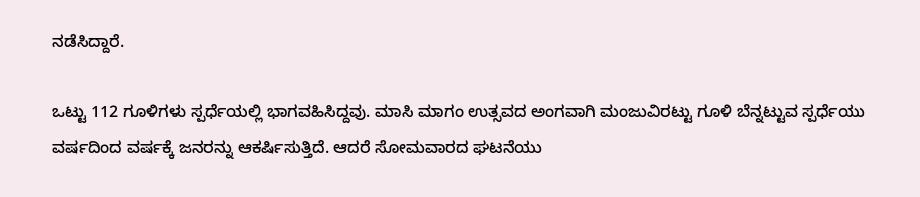ನಡೆಸಿದ್ದಾರೆ.

ಒಟ್ಟು 112 ಗೂಳಿಗಳು ಸ್ಪರ್ಧೆಯಲ್ಲಿ ಭಾಗವಹಿಸಿದ್ದವು. ಮಾಸಿ ಮಾಗಂ ಉತ್ಸವದ ಅಂಗವಾಗಿ ಮಂಜುವಿರಟ್ಟು ಗೂಳಿ ಬೆನ್ನಟ್ಟುವ ಸ್ಪರ್ಧೆಯು ವರ್ಷದಿಂದ ವರ್ಷಕ್ಕೆ ಜನರನ್ನು ಆಕರ್ಷಿಸುತ್ತಿದೆ. ಆದರೆ ಸೋಮವಾರದ ಘಟನೆಯು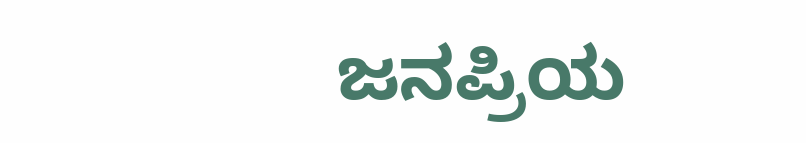ಜನಪ್ರಿಯ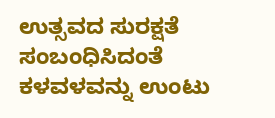ಉತ್ಸವದ ಸುರಕ್ಷತೆ ಸಂಬಂಧಿಸಿದಂತೆ ಕಳವಳವನ್ನು ಉಂಟು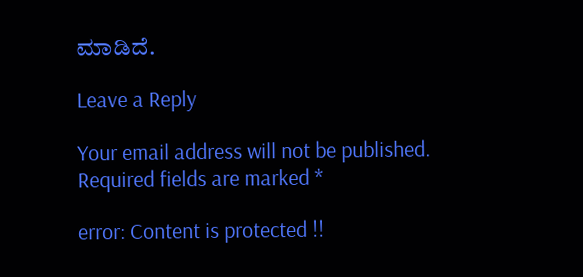ಮಾಡಿದೆ.

Leave a Reply

Your email address will not be published. Required fields are marked *

error: Content is protected !!